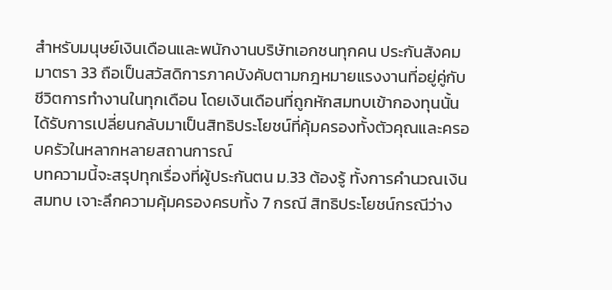สำหรับมนุษย์เงินเดือนและพนักงานบริษัทเอกชนทุกคน ประกันสังคมมาตรา 33 ถือเป็นสวัสดิการภาคบังคับตามกฎหมายแรงงานที่อยู่คู่กับชีวิตการทำงานในทุกเดือน โดยเงินเดือนที่ถูกหักสมทบเข้ากองทุนนั้น ได้รับการเปลี่ยนกลับมาเป็นสิทธิประโยชน์ที่คุ้มครองทั้งตัวคุณและครอบครัวในหลากหลายสถานการณ์
บทความนี้จะสรุปทุกเรื่องที่ผู้ประกันตน ม.33 ต้องรู้ ทั้งการคำนวณเงินสมทบ เจาะลึกความคุ้มครองครบทั้ง 7 กรณี สิทธิประโยชน์กรณีว่าง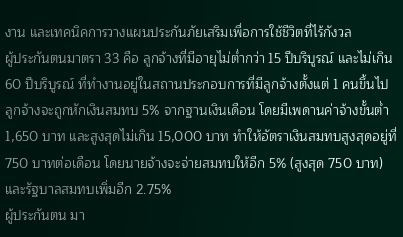งาน และเทคนิคการวางแผนประกันภัยเสริมเพื่อการใช้ชีวิตที่ไร้กังวล
ผู้ประกันตนมาตรา 33 คือ ลูกจ้างที่มีอายุไม่ต่ำกว่า 15 ปีบริบูรณ์ และไม่เกิน 60 ปีบริบูรณ์ ที่ทำงานอยู่ในสถานประกอบการที่มีลูกจ้างตั้งแต่ 1 คนขึ้นไป
ลูกจ้างจะถูกหักเงินสมทบ 5% จากฐานเงินเดือน โดยมีเพดานค่าจ้างขั้นต่ำ 1,650 บาท และสูงสุดไม่เกิน 15,000 บาท ทำให้อัตราเงินสมทบสูงสุดอยู่ที่ 750 บาทต่อเดือน โดยนายจ้างจะจ่ายสมทบให้อีก 5% (สูงสุด 750 บาท) และรัฐบาลสมทบเพิ่มอีก 2.75%
ผู้ประกันตน มา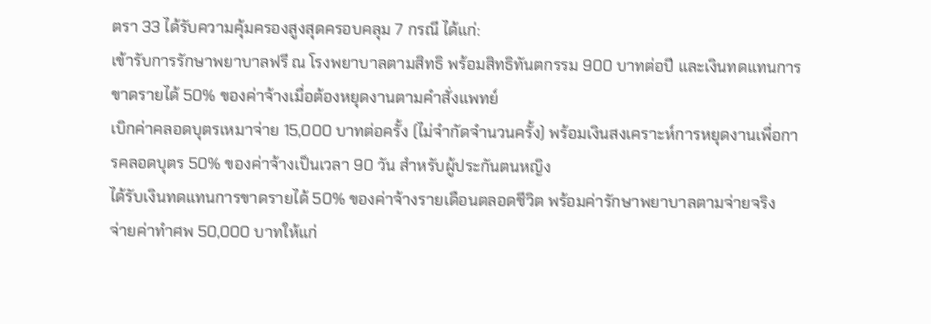ตรา 33 ได้รับความคุ้มครองสูงสุดครอบคลุม 7 กรณี ได้แก่:
เข้ารับการรักษาพยาบาลฟรี ณ โรงพยาบาลตามสิทธิ พร้อมสิทธิทันตกรรม 900 บาทต่อปี และเงินทดแทนการขาดรายได้ 50% ของค่าจ้างเมื่อต้องหยุดงานตามคำสั่งแพทย์
เบิกค่าคลอดบุตรเหมาจ่าย 15,000 บาทต่อครั้ง (ไม่จำกัดจำนวนครั้ง) พร้อมเงินสงเคราะห์การหยุดงานเพื่อการคลอดบุตร 50% ของค่าจ้างเป็นเวลา 90 วัน สำหรับผู้ประกันตนหญิง
ได้รับเงินทดแทนการขาดรายได้ 50% ของค่าจ้างรายเดือนตลอดชีวิต พร้อมค่ารักษาพยาบาลตามจ่ายจริง
จ่ายค่าทำศพ 50,000 บาทให้แก่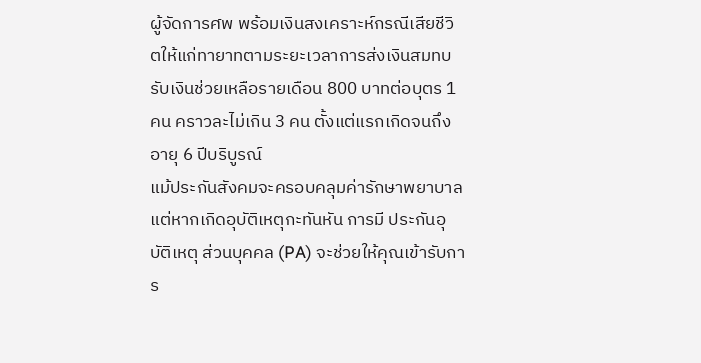ผู้จัดการศพ พร้อมเงินสงเคราะห์กรณีเสียชีวิตให้แก่ทายาทตามระยะเวลาการส่งเงินสมทบ
รับเงินช่วยเหลือรายเดือน 800 บาทต่อบุตร 1 คน คราวละไม่เกิน 3 คน ตั้งแต่แรกเกิดจนถึงอายุ 6 ปีบริบูรณ์
แม้ประกันสังคมจะครอบคลุมค่ารักษาพยาบาล แต่หากเกิดอุบัติเหตุกะทันหัน การมี ประกันอุบัติเหตุ ส่วนบุคคล (PA) จะช่วยให้คุณเข้ารับการ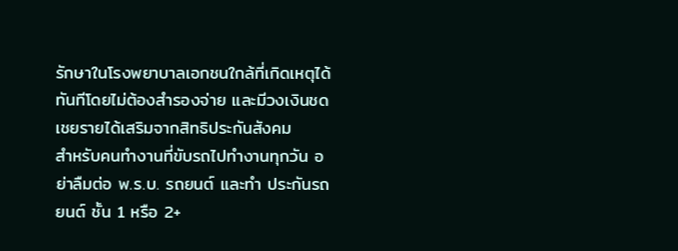รักษาในโรงพยาบาลเอกชนใกล้ที่เกิดเหตุได้ทันทีโดยไม่ต้องสำรองจ่าย และมีวงเงินชดเชยรายได้เสริมจากสิทธิประกันสังคม
สำหรับคนทำงานที่ขับรถไปทำงานทุกวัน อย่าลืมต่อ พ.ร.บ. รถยนต์ และทำ ประกันรถยนต์ ชั้น 1 หรือ 2+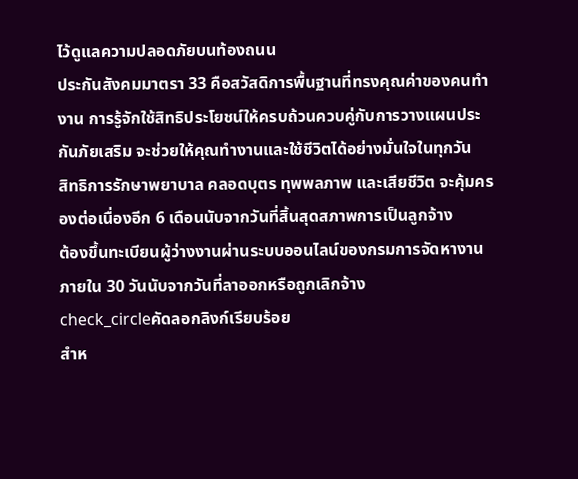ไว้ดูแลความปลอดภัยบนท้องถนน
ประกันสังคมมาตรา 33 คือสวัสดิการพื้นฐานที่ทรงคุณค่าของคนทำงาน การรู้จักใช้สิทธิประโยชน์ให้ครบถ้วนควบคู่กับการวางแผนประกันภัยเสริม จะช่วยให้คุณทำงานและใช้ชีวิตได้อย่างมั่นใจในทุกวัน
สิทธิการรักษาพยาบาล คลอดบุตร ทุพพลภาพ และเสียชีวิต จะคุ้มครองต่อเนื่องอีก 6 เดือนนับจากวันที่สิ้นสุดสภาพการเป็นลูกจ้าง
ต้องขึ้นทะเบียนผู้ว่างงานผ่านระบบออนไลน์ของกรมการจัดหางานภายใน 30 วันนับจากวันที่ลาออกหรือถูกเลิกจ้าง
check_circleคัดลอกลิงก์เรียบร้อย
สำห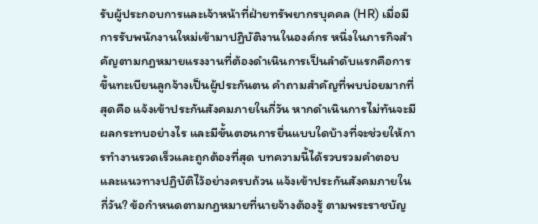รับผู้ประกอบการและเจ้าหน้าที่ฝ่ายทรัพยากรบุคคล (HR) เมื่อมีการรับพนักงานใหม่เข้ามาปฏิบัติงานในองค์กร หนึ่งในภารกิจสำคัญตามกฎหมายแรงงานที่ต้องดำเนินการเป็นลำดับแรกคือการขึ้นทะเบียนลูกจ้างเป็นผู้ประกันตน คำถามสำคัญที่พบบ่อยมากที่สุดคือ แจ้งเข้าประกันสังคมภายในกี่วัน หากดำเนินการไม่ทันจะมีผลกระทบอย่างไร และมีขั้นตอนการยื่นแบบใดบ้างที่จะช่วยให้การทำงานรวดเร็วและถูกต้องที่สุด บทความนี้ได้รวบรวมคำตอบและแนวทางปฏิบัติไว้อย่างครบถ้วน แจ้งเข้าประกันสังคมภายในกี่วัน? ข้อกำหนดตามกฎหมายที่นายจ้างต้องรู้ ตามพระราชบัญ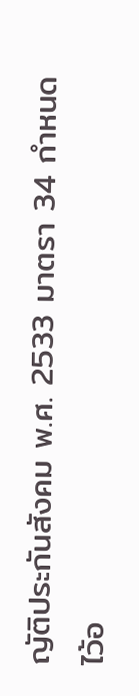ญัติประกันสังคม พ.ศ. 2533 มาตรา 34 กำหนดไว้อ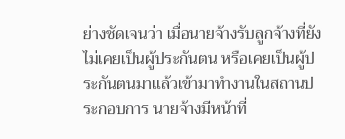ย่างชัดเจนว่า เมื่อนายจ้างรับลูกจ้างที่ยังไม่เคยเป็นผู้ประกันตน หรือเคยเป็นผู้ประกันตนมาแล้วเข้ามาทำงานในสถานประกอบการ นายจ้างมีหน้าที่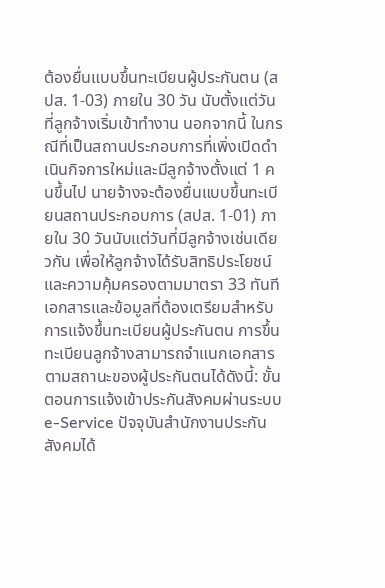ต้องยื่นแบบขึ้นทะเบียนผู้ประกันตน (สปส. 1-03) ภายใน 30 วัน นับตั้งแต่วันที่ลูกจ้างเริ่มเข้าทำงาน นอกจากนี้ ในกรณีที่เป็นสถานประกอบการที่เพิ่งเปิดดำเนินกิจการใหม่และมีลูกจ้างตั้งแต่ 1 คนขึ้นไป นายจ้างจะต้องยื่นแบบขึ้นทะเบียนสถานประกอบการ (สปส. 1-01) ภายใน 30 วันนับแต่วันที่มีลูกจ้างเช่นเดียวกัน เพื่อให้ลูกจ้างได้รับสิทธิประโยชน์และความคุ้มครองตามมาตรา 33 ทันที เอกสารและข้อมูลที่ต้องเตรียมสำหรับการแจ้งขึ้นทะเบียนผู้ประกันตน การขึ้นทะเบียนลูกจ้างสามารถจำแนกเอกสารตามสถานะของผู้ประกันตนได้ดังนี้: ขั้นตอนการแจ้งเข้าประกันสังคมผ่านระบบ e-Service ปัจจุบันสำนักงานประกันสังคมได้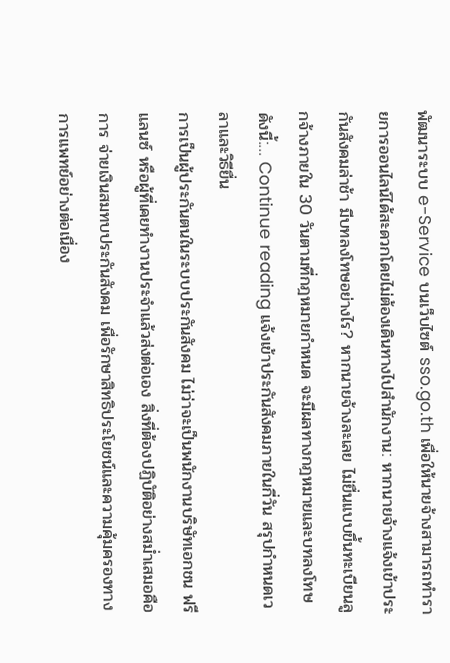พัฒนาระบบ e-Service บนเว็บไซต์ sso.go.th เพื่อให้นายจ้างสามารถทำรายการออนไลน์ได้สะดวกโดยไม่ต้องเดินทางไปสำนักงาน: หากนายจ้างแจ้งเข้าประกันสังคมล่าช้า มีบทลงโทษอย่างไร? หากนายจ้างละเลย ไม่ยื่นแบบขึ้นทะเบียนลูกจ้างภายใน 30 วันตามที่กฎหมายกำหนด จะมีผลทางกฎหมายและบทลงโทษดังนี้:… Continue reading แจ้งเข้าประกันสังคมภายในกี่วัน สรุปกำหนดเวลาและวิธียื่น
การเป็นผู้ประกันตนในระบบประกันสังคม ไม่ว่าจะเป็นพนักงานบริษัทเอกชน ฟรีแลนซ์ หรือผู้ที่เคยทำงานประจำแล้วส่งต่อเอง สิ่งที่ต้องปฏิบัติอย่างสม่ำเสมอคือการ จ่ายเงินสมทบประกันสังคม เพื่อรักษาสิทธิประโยชน์และความคุ้มครองทางการแพทย์อย่างต่อเนื่อง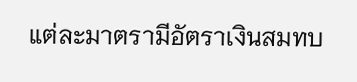แต่ละมาตรามีอัตราเงินสมทบ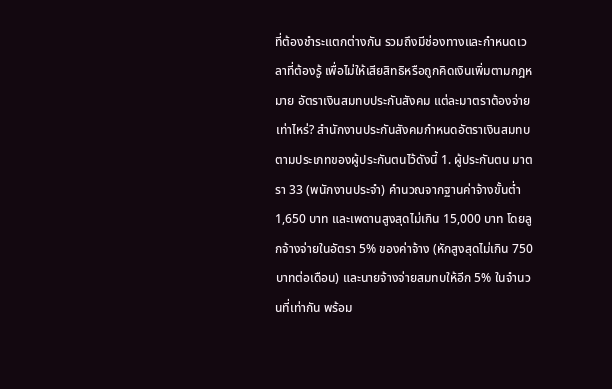ที่ต้องชำระแตกต่างกัน รวมถึงมีช่องทางและกำหนดเวลาที่ต้องรู้ เพื่อไม่ให้เสียสิทธิหรือถูกคิดเงินเพิ่มตามกฎหมาย อัตราเงินสมทบประกันสังคม แต่ละมาตราต้องจ่ายเท่าไหร่? สำนักงานประกันสังคมกำหนดอัตราเงินสมทบตามประเภทของผู้ประกันตนไว้ดังนี้ 1. ผู้ประกันตน มาตรา 33 (พนักงานประจำ) คำนวณจากฐานค่าจ้างขั้นต่ำ 1,650 บาท และเพดานสูงสุดไม่เกิน 15,000 บาท โดยลูกจ้างจ่ายในอัตรา 5% ของค่าจ้าง (หักสูงสุดไม่เกิน 750 บาทต่อเดือน) และนายจ้างจ่ายสมทบให้อีก 5% ในจำนวนที่เท่ากัน พร้อม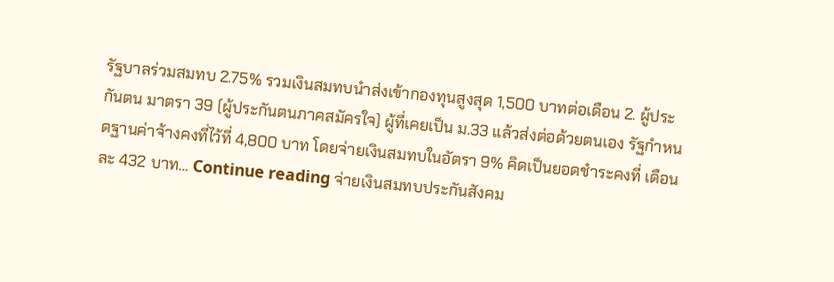รัฐบาลร่วมสมทบ 2.75% รวมเงินสมทบนำส่งเข้ากองทุนสูงสุด 1,500 บาทต่อเดือน 2. ผู้ประกันตน มาตรา 39 (ผู้ประกันตนภาคสมัครใจ) ผู้ที่เคยเป็น ม.33 แล้วส่งต่อด้วยตนเอง รัฐกำหนดฐานค่าจ้างคงที่ไว้ที่ 4,800 บาท โดยจ่ายเงินสมทบในอัตรา 9% คิดเป็นยอดชำระคงที่ เดือนละ 432 บาท… Continue reading จ่ายเงินสมทบประกันสังคม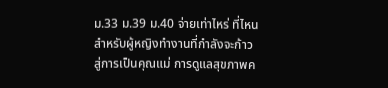ม.33 ม.39 ม.40 จ่ายเท่าไหร่ ที่ไหน
สำหรับผู้หญิงทำงานที่กำลังจะก้าวสู่การเป็นคุณแม่ การดูแลสุขภาพค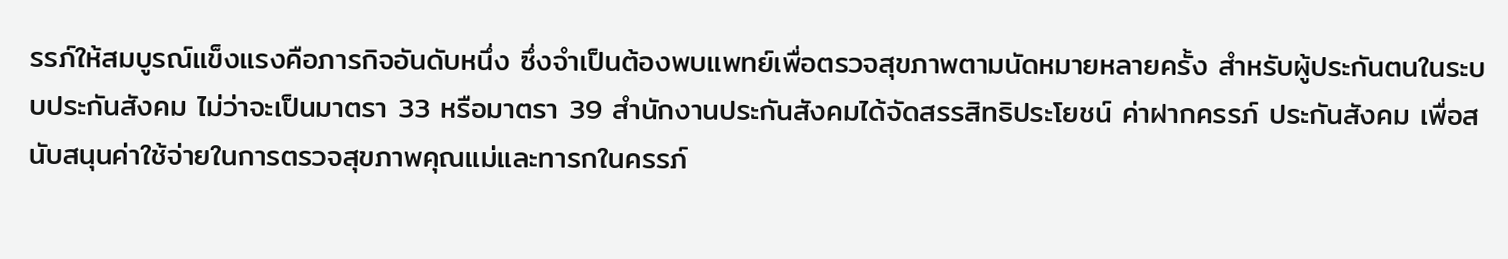รรภ์ให้สมบูรณ์แข็งแรงคือภารกิจอันดับหนึ่ง ซึ่งจำเป็นต้องพบแพทย์เพื่อตรวจสุขภาพตามนัดหมายหลายครั้ง สำหรับผู้ประกันตนในระบบประกันสังคม ไม่ว่าจะเป็นมาตรา 33 หรือมาตรา 39 สำนักงานประกันสังคมได้จัดสรรสิทธิประโยชน์ ค่าฝากครรภ์ ประกันสังคม เพื่อสนับสนุนค่าใช้จ่ายในการตรวจสุขภาพคุณแม่และทารกในครรภ์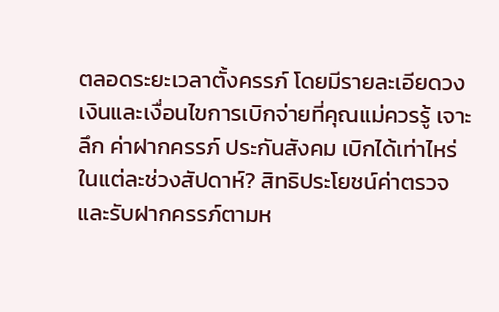ตลอดระยะเวลาตั้งครรภ์ โดยมีรายละเอียดวงเงินและเงื่อนไขการเบิกจ่ายที่คุณแม่ควรรู้ เจาะลึก ค่าฝากครรภ์ ประกันสังคม เบิกได้เท่าไหร่ในแต่ละช่วงสัปดาห์? สิทธิประโยชน์ค่าตรวจและรับฝากครรภ์ตามห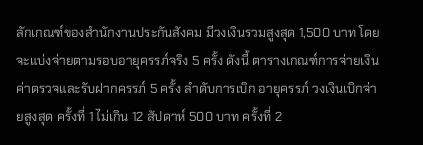ลักเกณฑ์ของสำนักงานประกันสังคม มีวงเงินรวมสูงสุด 1,500 บาท โดยจะแบ่งจ่ายตามรอบอายุครรภ์จริง 5 ครั้ง ดังนี้ ตารางเกณฑ์การจ่ายเงินค่าตรวจและรับฝากครรภ์ 5 ครั้ง ลำดับการเบิก อายุครรภ์ วงเงินเบิกจ่ายสูงสุด ครั้งที่ 1 ไม่เกิน 12 สัปดาห์ 500 บาท ครั้งที่ 2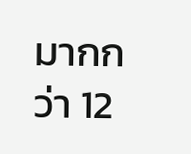มากกว่า 12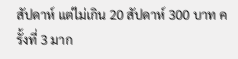สัปดาห์ แต่ไม่เกิน 20 สัปดาห์ 300 บาท ครั้งที่ 3 มาก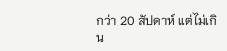กว่า 20 สัปดาห์ แต่ไม่เกิน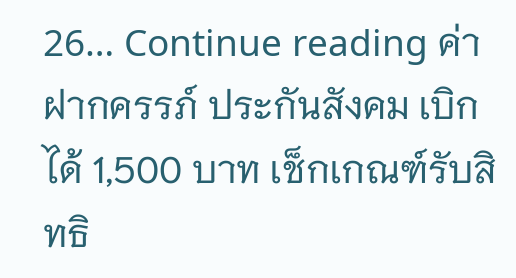26… Continue reading ค่าฝากครรภ์ ประกันสังคม เบิกได้ 1,500 บาท เช็กเกณฑ์รับสิทธิ